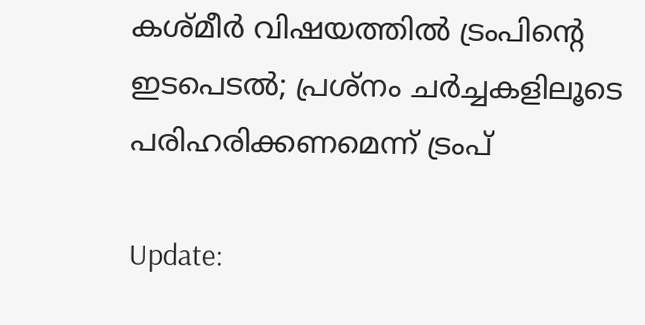കശ്മീര്‍ വിഷയത്തില്‍ ട്രംപിന്റെ ഇടപെടല്‍; പ്രശ്നം ചര്‍ച്ചകളിലൂടെ പരിഹരിക്കണമെന്ന് ട്രംപ്

Update: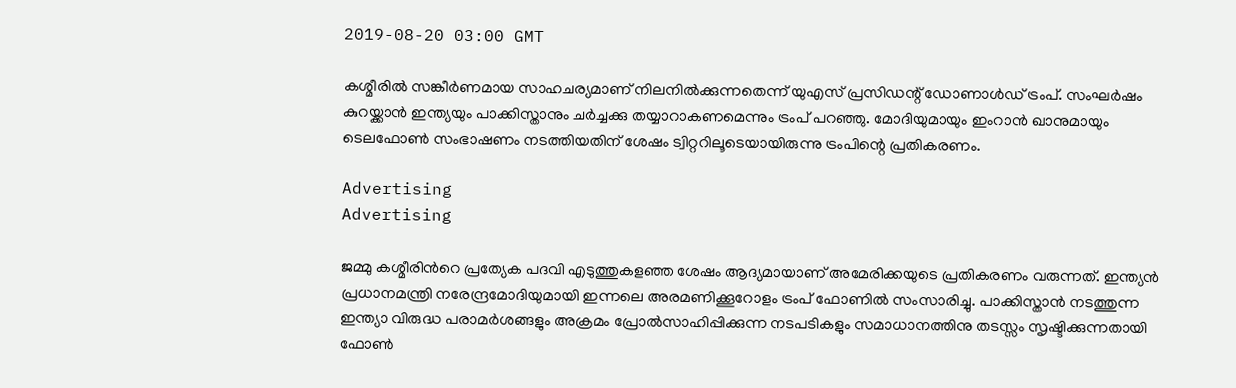2019-08-20 03:00 GMT

കശ്മീരില്‍ സങ്കീര്‍ണമായ സാഹചര്യമാണ് നിലനില്‍ക്കുന്നതെന്ന് യുഎസ് പ്രസിഡന്റ് ഡോണാള്‍ഡ് ട്രംപ്. സംഘർഷം കുറയ്ക്കാൻ ഇന്ത്യയും പാക്കിസ്താനും ചര്‍ച്ചക്കു തയ്യാറാകണമെന്നും ട്രംപ് പറഞ്ഞു. മോദിയുമായും ഇംറാന്‍ ഖാനുമായും ടെലഫോണ്‍ സംഭാഷണം നടത്തിയതിന് ശേഷം ട്വിറ്ററിലൂടെയായിരുന്നു ട്രംപിന്റെ പ്രതികരണം.

Advertising
Advertising

ജമ്മു കശ്മീരിന്‍റെ പ്രത്യേക പദവി എടുത്തുകളഞ്ഞ ശേഷം ആദ്യമായാണ് അമേരിക്കയുടെ പ്രതികരണം വരുന്നത്. ഇന്ത്യന്‍ പ്രധാനമന്ത്രി നരേന്ദ്രമോദിയുമായി ഇന്നലെ അരമണിക്കൂറോളം ട്രംപ് ഫോണില്‍ സംസാരിച്ചു. പാക്കിസ്താന്‍ നടത്തുന്ന ഇന്ത്യാ വിരുദ്ധ പരാമർശങ്ങളും അക്രമം പ്രോൽസാഹിപ്പിക്കുന്ന നടപടികളും സമാധാനത്തിനു തടസ്സം സൃഷ്ടിക്കുന്നതായി ഫോൺ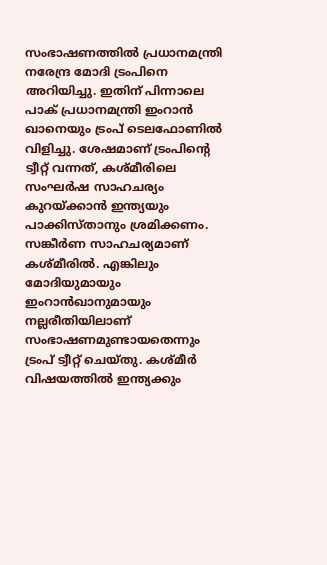സംഭാഷണത്തിൽ പ്രധാനമന്ത്രി നരേന്ദ്ര മോദി ട്രംപിനെ അറിയിച്ചു. ഇതിന് പിന്നാലെ പാക് പ്രധാനമന്ത്രി ഇംറാന്‍ ഖാനെയും ട്രംപ് ടെലഫോണില്‍ വിളിച്ചു. ശേഷമാണ് ട്രംപിന്റെ ട്വീറ്റ് വന്നത്, കശ്മീരിലെ സംഘർഷ സാഹചര്യം കുറയ്ക്കാൻ ഇന്ത്യയും പാക്കിസ്താനും ശ്രമിക്കണം. സങ്കീര്‍ണ സാഹചര്യമാണ് കശ്മീരില്‍. എങ്കിലും മോദിയുമായും ഇംറാന്‍ഖാനുമായും നല്ലരീതിയിലാണ് സംഭാഷണമുണ്ടായതെന്നും ട്രംപ് ട്വീറ്റ് ചെയ്തു. കശ്മീര്‍ വിഷയത്തില്‍ ഇന്ത്യക്കും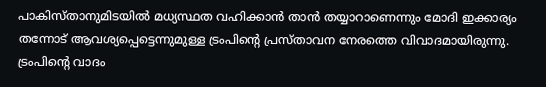പാകിസ്താനുമിടയില്‍ മധ്യസ്ഥത വഹിക്കാന്‍ താന്‍ തയ്യാറാണെന്നും മോദി ഇക്കാര്യം തന്നോട് ആവശ്യപ്പെട്ടെന്നുമുള്ള ട്രംപിന്റെ പ്രസ്താവന നേരത്തെ വിവാദമായിരുന്നു. ട്രംപിന്റെ വാദം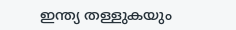ഇന്ത്യ തള്ളുകയും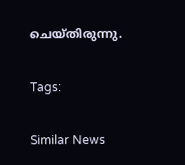ചെയ്തിരുന്നു.

Tags:

Similar News